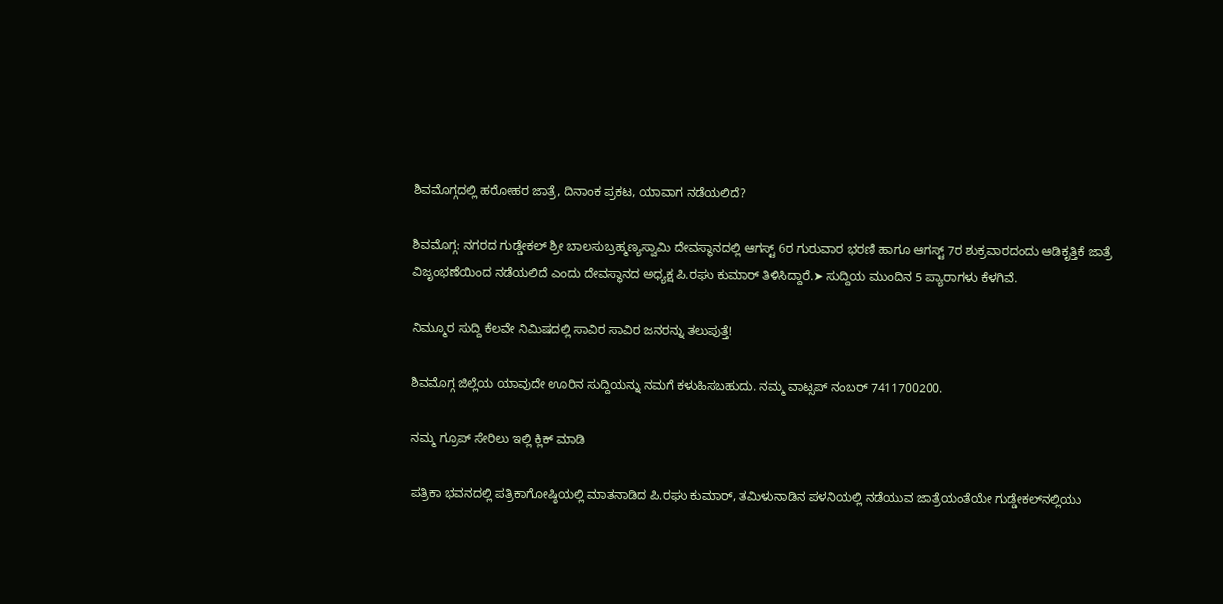ಶಿವಮೊಗ್ಗದಲ್ಲಿ ಹರೋಹರ ಜಾತ್ರೆ, ದಿನಾಂಕ ಪ್ರಕಟ, ಯಾವಾಗ ನಡೆಯಲಿದೆ?

ಶಿವಮೊಗ್ಗ: ನಗರದ ಗುಡ್ಡೇಕಲ್‌ ಶ್ರೀ ಬಾಲಸುಬ್ರಹ್ಮಣ್ಯಸ್ವಾಮಿ ದೇವಸ್ಥಾನದಲ್ಲಿ ಆಗಸ್ಟ್ 6ರ ಗುರುವಾರ ಭರಣಿ ಹಾಗೂ ಆಗಸ್ಟ್ 7ರ ಶುಕ್ರವಾರದಂದು ಆಡಿಕೃತ್ತಿಕೆ ಜಾತ್ರೆ ವಿಜೃಂಭಣೆಯಿಂದ ನಡೆಯಲಿದೆ ಎಂದು ದೇವಸ್ಥಾನದ ಅಧ್ಯಕ್ಷ ಪಿ.ರಘು ಕುಮಾರ್‌ ತಿಳಿಸಿದ್ದಾರೆ.➤ ಸುದ್ದಿಯ ಮುಂದಿನ 5 ಪ್ಯಾರಾಗಳು ಕೆಳಗಿವೆ.

ನಿಮ್ಮೂರ ಸುದ್ದಿ ಕೆಲವೇ ನಿಮಿಷದಲ್ಲಿ ಸಾವಿರ ಸಾವಿರ ಜನರನ್ನು ತಲುಪುತ್ತೆ!

ಶಿವಮೊಗ್ಗ ಜಿಲ್ಲೆಯ ಯಾವುದೇ ಊರಿನ ಸುದ್ದಿಯನ್ನು ನಮಗೆ ಕಳುಹಿಸಬಹುದು. ನಮ್ಮ ವಾಟ್ಸಪ್‌ ನಂಬರ್ 7411700200.

ನಮ್ಮ ಗ್ರೂಪ್‌ ಸೇರಿಲು ಇಲ್ಲಿ ಕ್ಲಿಕ್‌ ಮಾಡಿ

ಪತ್ರಿಕಾ ಭವನದಲ್ಲಿ ಪತ್ರಿಕಾಗೋಷ್ಠಿಯಲ್ಲಿ ಮಾತನಾಡಿದ ಪಿ.ರಘು ಕುಮಾರ್‌, ತಮಿಳುನಾಡಿನ ಪಳನಿಯಲ್ಲಿ ನಡೆಯುವ ಜಾತ್ರೆಯಂತೆಯೇ ಗುಡ್ಡೇಕಲ್‌ನಲ್ಲಿಯು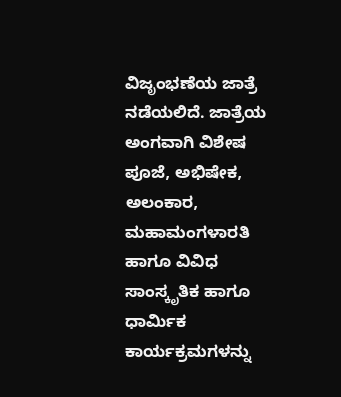ವಿಜೃಂಭಣೆಯ ಜಾತ್ರೆ ನಡೆಯಲಿದೆ. ಜಾತ್ರೆಯ ಅಂಗವಾಗಿ ವಿಶೇಷ ಪೂಜೆ, ಅಭಿಷೇಕ, ಅಲಂಕಾರ, ಮಹಾಮಂಗಳಾರತಿ ಹಾಗೂ ವಿವಿಧ ಸಾಂಸ್ಕೃತಿಕ ಹಾಗೂ ಧಾರ್ಮಿಕ ಕಾರ್ಯಕ್ರಮಗಳನ್ನು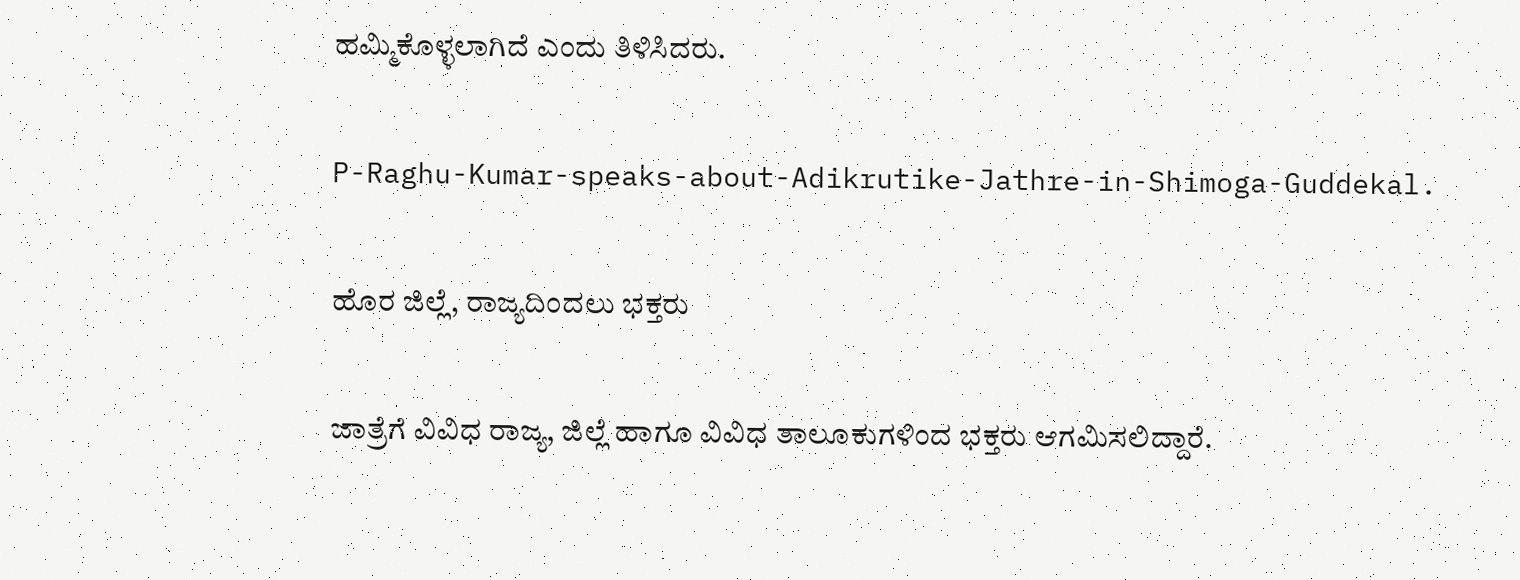ಹಮ್ಮಿಕೊಳ್ಳಲಾಗಿದೆ ಎಂದು ತಿಳಿಸಿದರು.

P-Raghu-Kumar-speaks-about-Adikrutike-Jathre-in-Shimoga-Guddekal.

ಹೊರ ಜಿಲ್ಲೆ, ರಾಜ್ಯದಿಂದಲು ಭಕ್ತರು

ಜಾತ್ರೆಗೆ ವಿವಿಧ ರಾಜ್ಯ, ಜಿಲ್ಲೆ ಹಾಗೂ ವಿವಿಧ ತಾಲೂಕುಗಳಿಂದ ಭಕ್ತರು ಆಗಮಿಸಲಿದ್ದಾರೆ.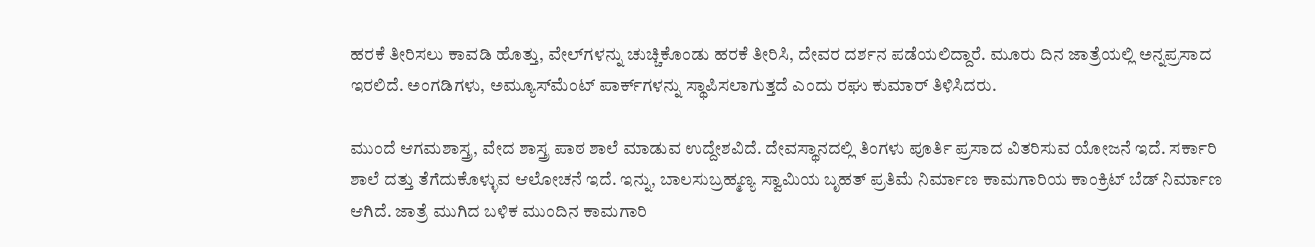ಹರಕೆ ತೀರಿಸಲು ಕಾವಡಿ ಹೊತ್ತು, ವೇಲ್‌ಗಳನ್ನು ಚುಚ್ಚಿಕೊಂಡು ಹರಕೆ ತೀರಿಸಿ, ದೇವರ ದರ್ಶನ ಪಡೆಯಲಿದ್ದಾರೆ. ಮೂರು ದಿನ ಜಾತ್ರೆಯಲ್ಲಿ ಅನ್ನಪ್ರಸಾದ ಇರಲಿದೆ. ಅಂಗಡಿಗಳು, ಅಮ್ಯೂಸ್‌ಮೆಂಟ್‌ ಪಾರ್ಕ್‌ಗಳನ್ನು ಸ್ಥಾಪಿಸಲಾಗುತ್ತದೆ ಎಂದು ರಘು ಕುಮಾರ್‌ ತಿಳಿಸಿದರು.

ಮುಂದೆ ಆಗಮಶಾಸ್ತ್ರ, ವೇದ ಶಾಸ್ತ್ರ ಪಾಠ ಶಾಲೆ ಮಾಡುವ ಉದ್ದೇಶವಿದೆ. ದೇವಸ್ಥಾನದಲ್ಲಿ ತಿಂಗಳು ಪೂರ್ತಿ ಪ್ರಸಾದ ವಿತರಿಸುವ ಯೋಜನೆ ಇದೆ. ಸರ್ಕಾರಿ ಶಾಲೆ ದತ್ತು ತೆಗೆದುಕೊಳ್ಳುವ ಆಲೋಚನೆ ಇದೆ. ಇನ್ನು, ಬಾಲಸುಬ್ರಹ್ಮಣ್ಯ ಸ್ವಾಮಿಯ ಬೃಹತ್‌ ಪ್ರತಿಮೆ ನಿರ್ಮಾಣ ಕಾಮಗಾರಿಯ ಕಾಂಕ್ರಿಟ್‌ ಬೆಡ್ ನಿರ್ಮಾಣ ಆಗಿದೆ. ಜಾತ್ರೆ ಮುಗಿದ ಬಳಿಕ ಮುಂದಿನ ಕಾಮಗಾರಿ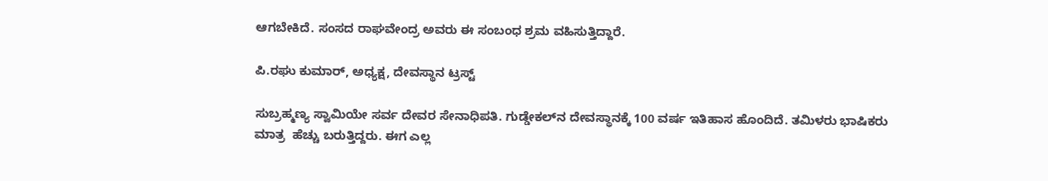ಆಗಬೇಕಿದೆ. ಸಂಸದ ರಾಘವೇಂದ್ರ ಅವರು ಈ ಸಂಬಂಧ ಶ್ರಮ ವಹಿಸುತ್ತಿದ್ದಾರೆ.

ಪಿ.ರಘು ಕುಮಾರ್‌, ಅಧ್ಯಕ್ಷ, ದೇವಸ್ಥಾನ ಟ್ರಸ್ಟ್‌

ಸುಬ್ರಹ್ಮಣ್ಯ ಸ್ವಾಮಿಯೇ ಸರ್ವ ದೇವರ ಸೇನಾಧಿಪತಿ. ಗುಡ್ಡೇಕಲ್‌ನ ದೇವಸ್ಥಾನಕ್ಕೆ 100 ವರ್ಷ ಇತಿಹಾಸ ಹೊಂದಿದೆ. ತಮಿಳರು ಭಾಷಿಕರು ಮಾತ್ರ  ಹೆಚ್ಚು ಬರುತ್ತಿದ್ದರು. ಈಗ ಎಲ್ಲ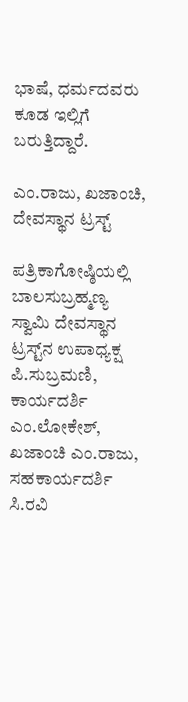ಭಾಷೆ, ಧರ್ಮದವರು ಕೂಡ ಇಲ್ಲಿಗೆ ಬರುತ್ತಿದ್ದಾರೆ.

ಎಂ.ರಾಜು, ಖಜಾಂಚಿ, ದೇವಸ್ಥಾನ ಟ್ರಸ್ಟ್‌

ಪತ್ರಿಕಾಗೋಷ್ಠಿಯಲ್ಲಿ ಬಾಲಸುಬ್ರಹ್ಮಣ್ಯ ಸ್ವಾಮಿ ದೇವಸ್ಥಾನ ಟ್ರಸ್ಟ್‌ನ ಉಪಾಧ್ಯಕ್ಷ ಪಿ.ಸುಬ್ರಮಣಿ, ಕಾರ್ಯದರ್ಶಿ ಎಂ.ಲೋಕೇಶ್, ಖಜಾಂಚಿ ಎಂ.ರಾಜು, ಸಹಕಾರ್ಯದರ್ಶಿ ಸಿ.ರವಿ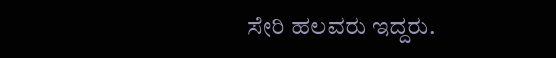ಸೇರಿ ಹಲವರು ಇದ್ದರು.